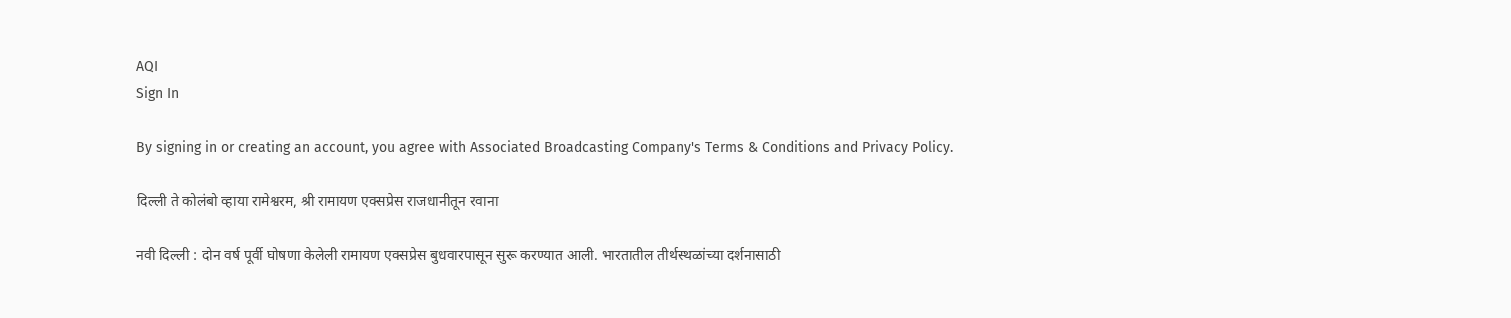AQI
Sign In

By signing in or creating an account, you agree with Associated Broadcasting Company's Terms & Conditions and Privacy Policy.

दिल्ली ते कोलंबो व्हाया रामेश्वरम, श्री रामायण एक्सप्रेस राजधानीतून रवाना

नवी दिल्ली : दोन वर्ष पूर्वी घोषणा केलेली रामायण एक्सप्रेस बुधवारपासून सुरू करण्यात आली. भारतातील तीर्थस्थळांच्या दर्शनासाठी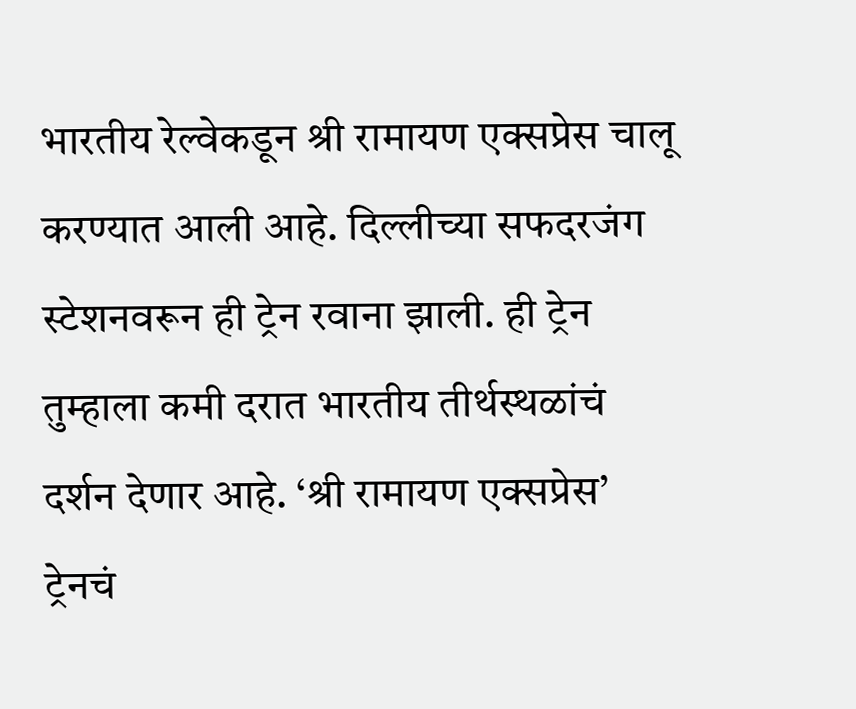भारतीय रेल्वेकडून श्री रामायण एक्सप्रेस चालू करण्यात आली आहे. दिल्लीच्या सफदरजंग स्टेशनवरून ही ट्रेन रवाना झाली. ही ट्रेन तुम्हाला कमी दरात भारतीय तीर्थस्थळांचं दर्शन देणार आहे. ‘श्री रामायण एक्सप्रेस’ ट्रेनचं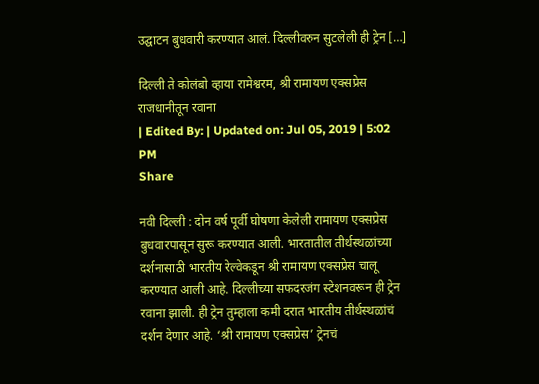उद्घाटन बुधवारी करण्यात आलं. दिल्लीवरुन सुटलेली ही ट्रेन […]

दिल्ली ते कोलंबो व्हाया रामेश्वरम, श्री रामायण एक्सप्रेस राजधानीतून रवाना
| Edited By: | Updated on: Jul 05, 2019 | 5:02 PM
Share

नवी दिल्ली : दोन वर्ष पूर्वी घोषणा केलेली रामायण एक्सप्रेस बुधवारपासून सुरू करण्यात आली. भारतातील तीर्थस्थळांच्या दर्शनासाठी भारतीय रेल्वेकडून श्री रामायण एक्सप्रेस चालू करण्यात आली आहे. दिल्लीच्या सफदरजंग स्टेशनवरून ही ट्रेन रवाना झाली. ही ट्रेन तुम्हाला कमी दरात भारतीय तीर्थस्थळांचं दर्शन देणार आहे. ‘श्री रामायण एक्सप्रेस’ ट्रेनचं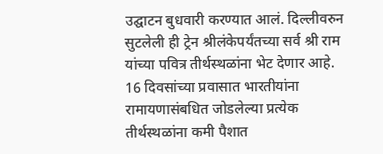उद्घाटन बुधवारी करण्यात आलं. दिल्लीवरुन सुटलेली ही ट्रेन श्रीलंकेपर्यंतच्या सर्व श्री राम यांच्या पवित्र तीर्थस्थळांना भेट देणार आहे. 16 दिवसांच्या प्रवासात भारतीयांना रामायणासंबधित जोडलेल्या प्रत्येक तीर्थस्थळांना कमी पैशात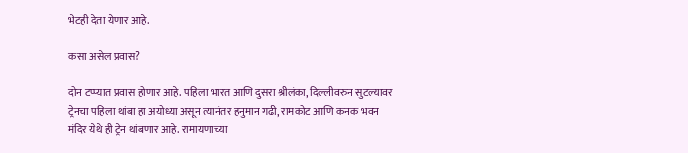भेटही देता येणार आहे.

कसा असेल प्रवास?

दोन टप्प्यात प्रवास होणार आहे. पहिला भारत आणि दुसरा श्रीलंका, दिल्लीवरुन सुटल्यावर ट्रेनचा पहिला थांबा हा अयोध्या असून त्यानंतर हनुमान गढी, रामकोट आणि कनक भवन मंदिर येथे ही ट्रेन थांबणार आहे. रामायणाच्या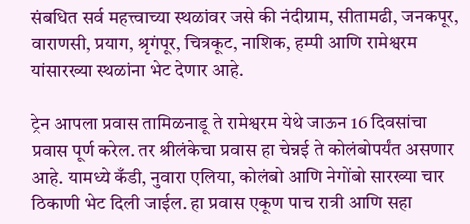संबधित सर्व महत्त्वाच्या स्थळांवर जसे की नंदीग्राम, सीतामढी, जनकपूर, वाराणसी, प्रयाग, श्रृगंपूर, चित्रकूट, नाशिक, हम्पी आणि रामेश्वरम यांसारख्या स्थळांना भेट देणार आहे.

ट्रेन आपला प्रवास तामिळनाडू ते रामेश्वरम येथे जाऊन 16 दिवसांचा प्रवास पूर्ण करेल. तर श्रीलंकेचा प्रवास हा चेन्नई ते कोलंबोपर्यंत असणार आहे. यामध्ये कँडी, नुवारा एलिया, कोलंबो आणि नेगोंबो सारख्या चार ठिकाणी भेट दिली जाईल. हा प्रवास एकूण पाच रात्री आणि सहा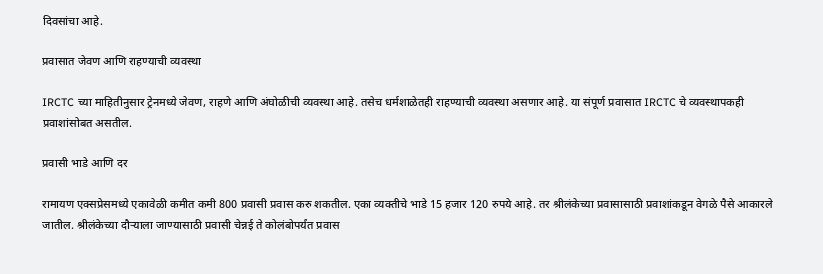दिवसांचा आहे.

प्रवासात जेवण आणि राहण्याची व्यवस्था

IRCTC च्या माहितीनुसार ट्रेनमध्ये जेवण, राहणे आणि अंघोळीची व्यवस्था आहे. तसेच धर्मशाळेतही राहण्याची व्यवस्था असणार आहे. या संपूर्ण प्रवासात IRCTC चे व्यवस्थापकही प्रवाशांसोबत असतील.

प्रवासी भाडे आणि दर

रामायण एक्सप्रेसमध्ये एकावेळी कमीत कमी 800 प्रवासी प्रवास करु शकतील. एका व्यक्तीचे भाडे 15 हजार 120 रुपये आहे. तर श्रीलंकेच्या प्रवासासाठी प्रवाशांकडून वेगळे पैसे आकारले जातील. श्रीलंकेच्या दौऱ्याला जाण्यासाठी प्रवासी चेन्नई ते कोलंबोपर्यंत प्रवास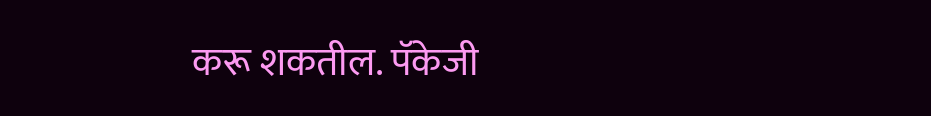करू शकतील. पॅकेजी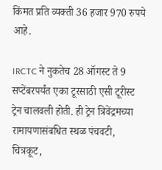किंमत प्रति व्यक्ती 36 हजार 970 रुपये आहे.

IRCTC ने नुकतेच 28 ऑगस्ट ते 9 सप्टेंबरपर्यंत एका टूरसाठी एसी टूरीस्ट ट्रेन चालवली होती. ही ट्रेन त्रिवेंद्रमच्या रामायणासंबधित स्थळ पंचवटी, चित्रकूट,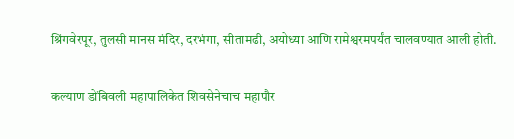श्रिंगवेरपूर, तुलसी मानस मंदिर, दरभंगा, सीतामढी, अयोध्या आणि रामेश्वरमपर्यंत चालवण्यात आली होती.

कल्याण डोंबिवली महापालिकेत शिवसेनेचाच महापौर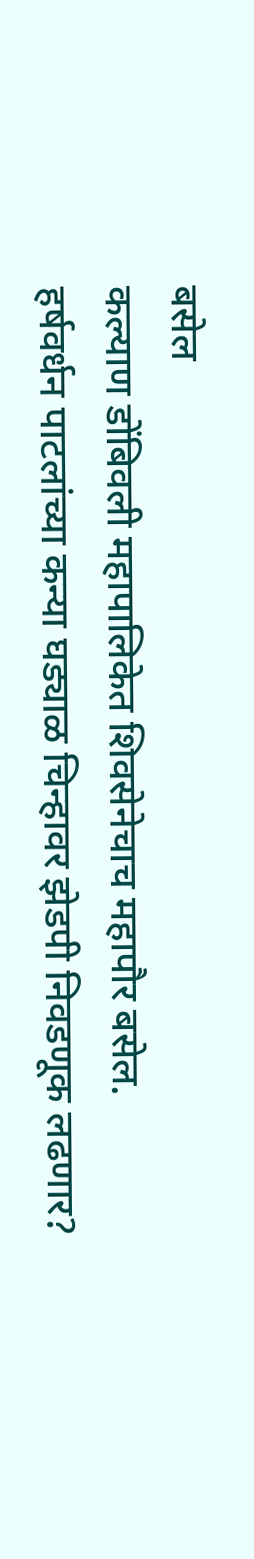बसेल
कल्याण डोंबिवली महापालिकेत शिवसेनेचाच महापौर बसेल.
हर्षवर्धन पाटलांच्या कन्या घड्याळ चिन्हावर झेडपी निवडणूक लढणार?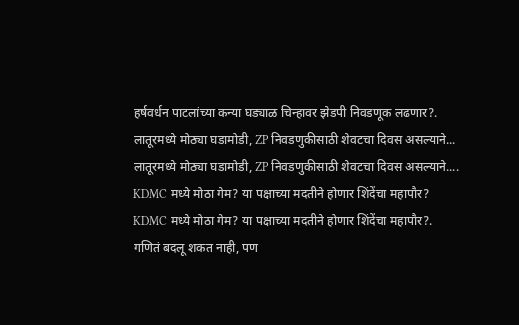हर्षवर्धन पाटलांच्या कन्या घड्याळ चिन्हावर झेडपी निवडणूक लढणार?.
लातूरमध्ये मोठ्या घडामोडी, ZP निवडणुकीसाठी शेवटचा दिवस असल्याने...
लातूरमध्ये मोठ्या घडामोडी, ZP निवडणुकीसाठी शेवटचा दिवस असल्याने....
KDMC मध्ये मोठा गेम? या पक्षाच्या मदतीने होणार शिंदेंचा महापौर?
KDMC मध्ये मोठा गेम? या पक्षाच्या मदतीने होणार शिंदेंचा महापौर?.
गणितं बदलू शकत नाही, पण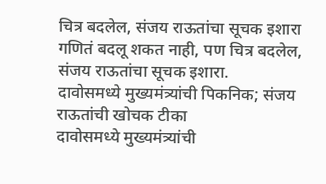चित्र बदलेल, संजय राऊतांचा सूचक इशारा
गणितं बदलू शकत नाही, पण चित्र बदलेल, संजय राऊतांचा सूचक इशारा.
दावोसमध्ये मुख्यमंत्र्यांची पिकनिक; संजय राऊतांची खोचक टीका
दावोसमध्ये मुख्यमंत्र्यांची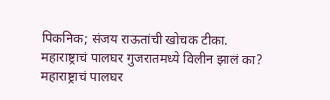पिकनिक; संजय राऊतांची खोचक टीका.
महाराष्ट्राचं पालघर गुजरातमध्ये विलीन झालं का?
महाराष्ट्राचं पालघर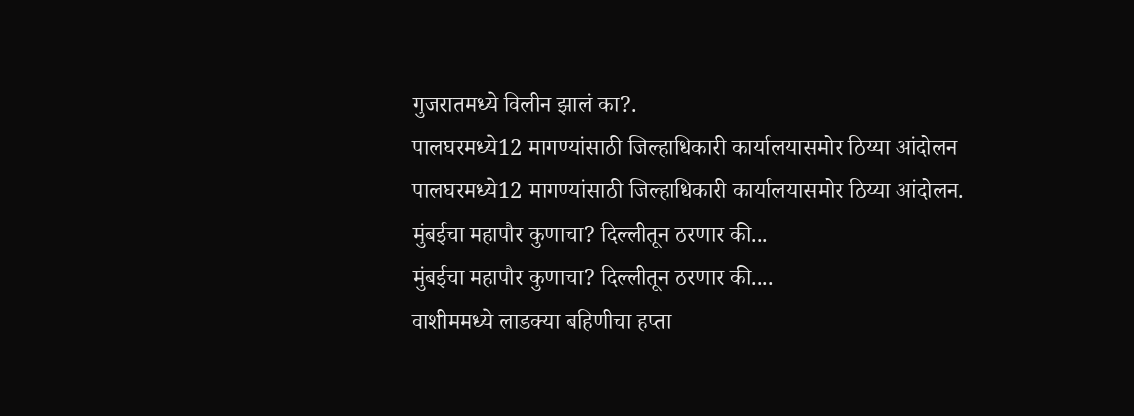गुजरातमध्ये विलीन झालं का?.
पालघरमध्ये12 मागण्यांसाठी जिल्हाधिकारी कार्यालयासमोर ठिय्या आंदोलन
पालघरमध्ये12 मागण्यांसाठी जिल्हाधिकारी कार्यालयासमोर ठिय्या आंदोलन.
मुंबईचा महापौर कुणाचा? दिल्लीतून ठरणार की...
मुंबईचा महापौर कुणाचा? दिल्लीतून ठरणार की....
वाशीममध्ये लाडक्या बहिणीचा हप्ता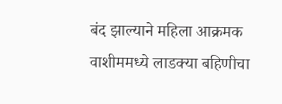बंद झाल्याने महिला आक्रमक
वाशीममध्ये लाडक्या बहिणीचा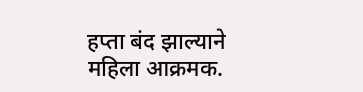हप्ता बंद झाल्याने महिला आक्रमक.